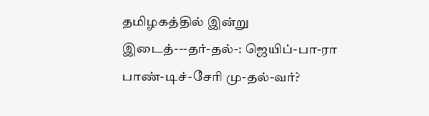தமிழகத்தில் இன்று
இடைத்---தர்-தல்-: ஜெயிப்-பா-ரா பாண்-டிச்-சேரி மு-தல்-வர்?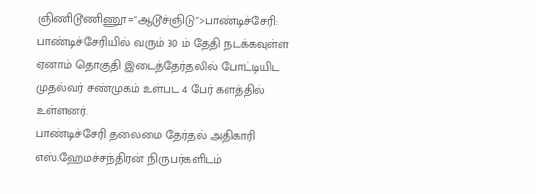ஞிணிடூணிணூ="ஆடூச்ஞிடு">பாண்டிச்சேரி:
பாண்டிச்சேரியில் வரும் 30 ம் தேதி நடக்கவுள்ள ஏனாம் தொகுதி இடைத்தேர்தலில் போட்டியிட முதல்வர் சண்முகம் உள்பட 4 பேர் களத்தில் உள்ளனர்.
பாண்டிச்சேரி தலைமை தேர்தல் அதிகாரி எஸ்.ஹேமச்சந்திரன் நிருபர்களிடம்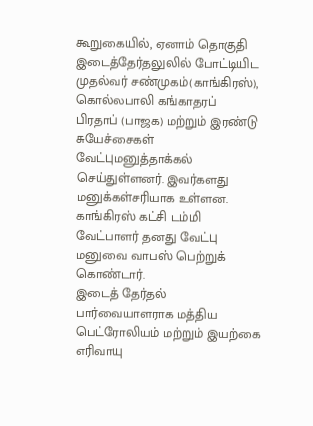கூறுகையில், ஏனாம் தொகுதி இடைத்தேர்தலுலில் போட்டியிட முதல்வர் சண்முகம்(காங்கிரஸ்), கொல்லபாலி கங்காதரப் பிரதாப் (பாஜக) மற்றும் இரண்டு சுயேச்சைகள் வேட்புமனுத்தாக்கல் செய்துள்ளனர். இவர்களது மனுக்கள்சரியாக உள்ளன.
காங்கிரஸ் கட்சி டம்மி வேட்பாளர் தனது வேட்பு மனுவை வாபஸ் பெற்றுக் கொண்டார்.
இடைத் தேர்தல் பார்வையாளராக மத்திய பெட்ரோலியம் மற்றும் இயற்கை எரிவாயு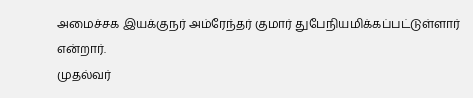அமைச்சக இயக்குநர் அம்ரேந்தர் குமார் துபேநியமிக்கப்பட்டுள்ளார் என்றார்.
முதல்வர்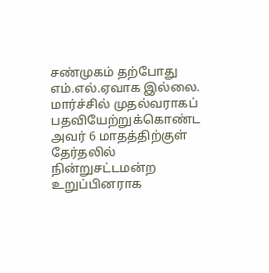சண்முகம் தற்போது எம்.எல்.ஏவாக இல்லை. மார்ச்சில் முதல்வராகப் பதவியேற்றுக்கொண்ட அவர் 6 மாதத்திற்குள் தேர்தலில் நின்றுசட்டமன்ற உறுப்பினராக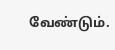வேண்டும்.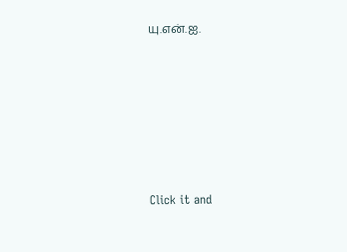யு.என்.ஐ.












Click it and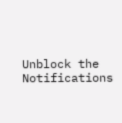Unblock the Notifications